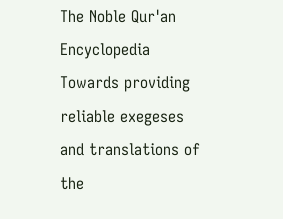The Noble Qur'an Encyclopedia
Towards providing reliable exegeses and translations of the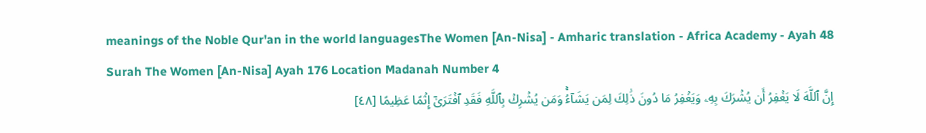meanings of the Noble Qur'an in the world languagesThe Women [An-Nisa] - Amharic translation - Africa Academy - Ayah 48
Surah The Women [An-Nisa] Ayah 176 Location Madanah Number 4
إِنَّ ٱللَّهَ لَا يَغۡفِرُ أَن يُشۡرَكَ بِهِۦ وَيَغۡفِرُ مَا دُونَ ذَٰلِكَ لِمَن يَشَآءُۚ وَمَن يُشۡرِكۡ بِٱللَّهِ فَقَدِ ٱفۡتَرَىٰٓ إِثۡمًا عَظِيمًا [٤٨]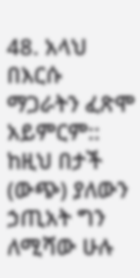48. አላህ በእርሱ ማጋራትን ፈጽሞ አይምርም:: ከዚህ በታች (ውጭ) ያለውን ኃጢአት ግን ለሚሻው ሁሉ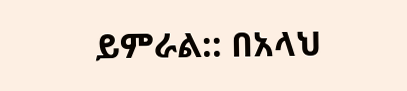ይምራል:: በአላህ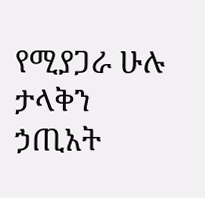የሚያጋራ ሁሉ ታላቅን ኃጢአት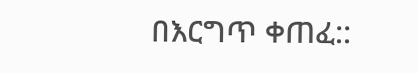በእርግጥ ቀጠፈ::